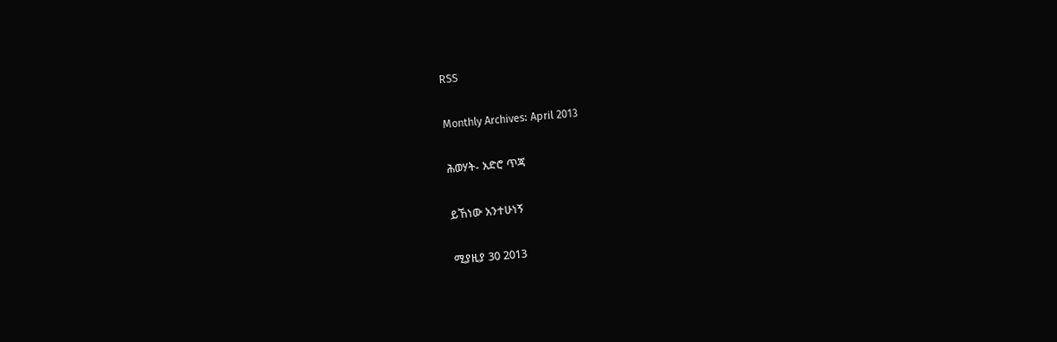RSS

Monthly Archives: April 2013

ሕወሃት- አድሮ ጥጃ

ይኸነው አንተሁነኝ

ሚያዚያ 30 2013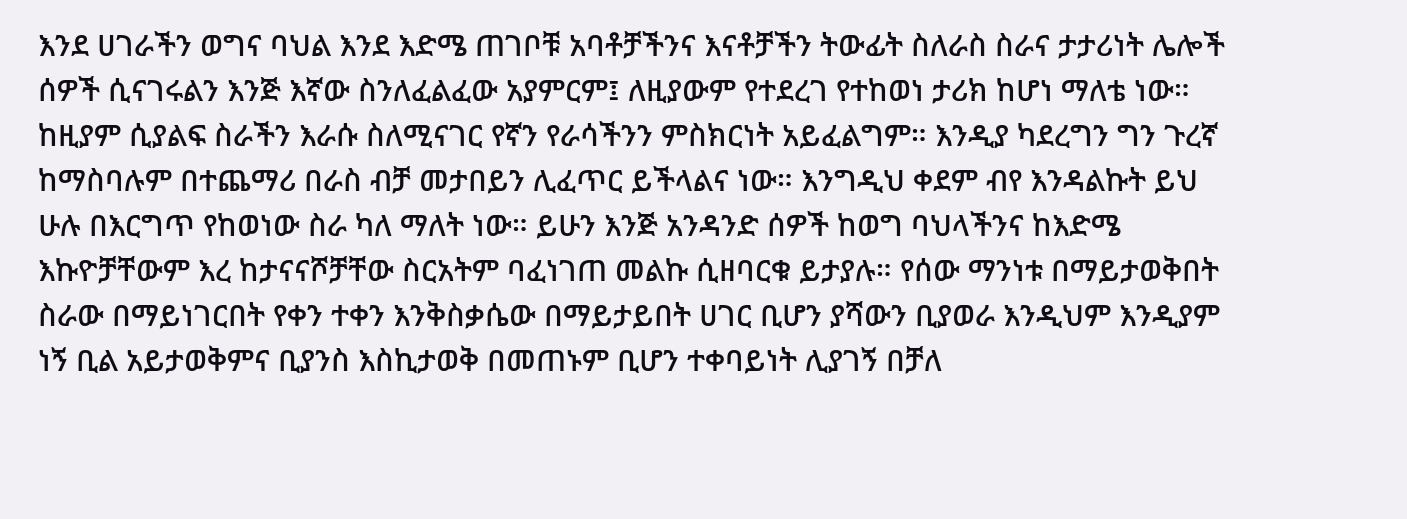እንደ ሀገራችን ወግና ባህል እንደ እድሜ ጠገቦቹ አባቶቻችንና እናቶቻችን ትውፊት ስለራስ ስራና ታታሪነት ሌሎች ሰዎች ሲናገሩልን እንጅ እኛው ስንለፈልፈው አያምርም፤ ለዚያውም የተደረገ የተከወነ ታሪክ ከሆነ ማለቴ ነው። ከዚያም ሲያልፍ ስራችን እራሱ ስለሚናገር የኛን የራሳችንን ምስክርነት አይፈልግም። እንዲያ ካደረግን ግን ጉረኛ ከማስባሉም በተጨማሪ በራስ ብቻ መታበይን ሊፈጥር ይችላልና ነው። እንግዲህ ቀደም ብየ እንዳልኩት ይህ ሁሉ በእርግጥ የከወነው ስራ ካለ ማለት ነው። ይሁን እንጅ አንዳንድ ሰዎች ከወግ ባህላችንና ከእድሜ እኩዮቻቸውም እረ ከታናናሾቻቸው ስርአትም ባፈነገጠ መልኩ ሲዘባርቁ ይታያሉ። የሰው ማንነቱ በማይታወቅበት ስራው በማይነገርበት የቀን ተቀን እንቅስቃሴው በማይታይበት ሀገር ቢሆን ያሻውን ቢያወራ እንዲህም እንዲያም ነኝ ቢል አይታወቅምና ቢያንስ እስኪታወቅ በመጠኑም ቢሆን ተቀባይነት ሊያገኝ በቻለ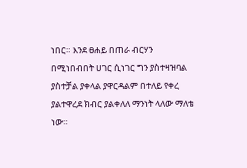ነበር። እንደ ፀሐይ በጠራ ብርሃን በሚነበብበት ሀገር ሲነገር ግን ያስተዛዝባል ያስተቻል ያቀላል ያዋርዳልም በተለይ የቀረ ያልተዋረደ ክብር ያልቀለለ ማንነት ላለው ማለቴ ነው።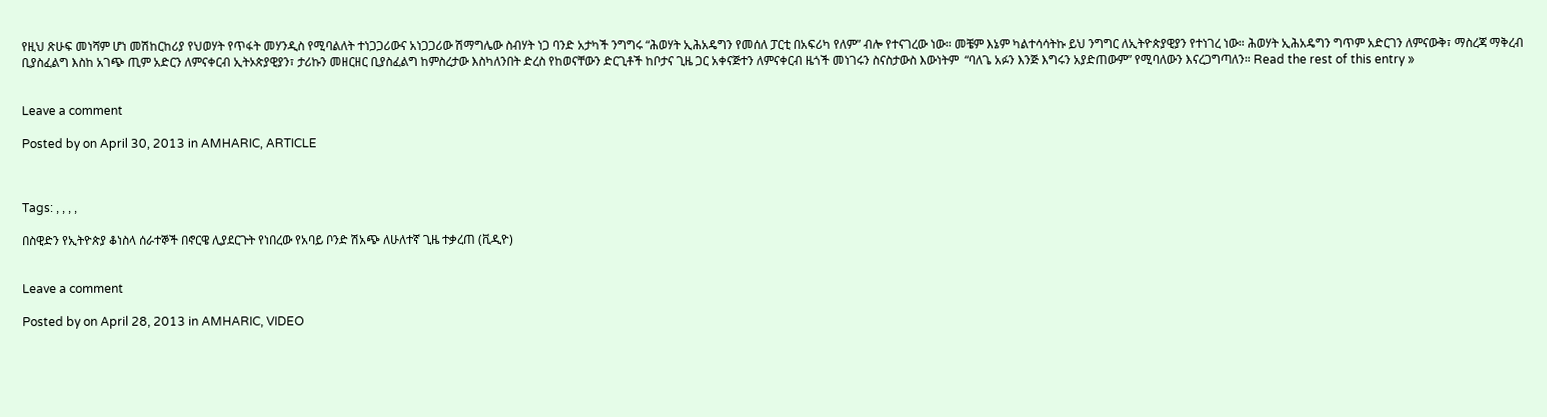የዚህ ጽሁፍ መነሻም ሆነ መሽከርከሪያ የህወሃት የጥፋት መሃንዲስ የሚባልለት ተነጋጋሪውና አነጋጋሪው ሽማግሌው ስብሃት ነጋ ባንድ አታካች ንግግሩ “ሕወሃት ኢሕአዴግን የመሰለ ፓርቲ በአፍሪካ የለም” ብሎ የተናገረው ነው። መቼም እኔም ካልተሳሳትኩ ይህ ንግግር ለኢትዮጵያዊያን የተነገረ ነው። ሕወሃት ኢሕአዴግን ግጥም አድርገን ለምናውቅ፣ ማስረጃ ማቅረብ ቢያስፈልግ እስከ አገጭ ጢም አድርን ለምናቀርብ ኢትኦጵያዊያን፣ ታሪኩን መዘርዘር ቢያስፈልግ ከምስረታው እስካለንበት ድረስ የከወናቸውን ድርጊቶች ከቦታና ጊዜ ጋር አቀናጅተን ለምናቀርብ ዜጎች መነገሩን ስናስታውስ እውነትም  “ባለጌ አፉን እንጅ እግሩን አያድጠውም” የሚባለውን እናረጋግጣለን። Read the rest of this entry »


Leave a comment

Posted by on April 30, 2013 in AMHARIC, ARTICLE



Tags: , , , ,

በስዊድን የኢትዮጵያ ቆነስላ ሰራተኞች በኖርዌ ሊያደርጉት የነበረው የአባይ ቦንድ ሽአጭ ለሁለተኛ ጊዜ ተቃረጠ (ቪዲዮ)


Leave a comment

Posted by on April 28, 2013 in AMHARIC, VIDEO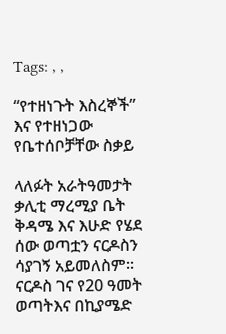Tags: , ,

“የተዘነጉት እስረኞች” እና የተዘነጋው የቤተሰቦቻቸው ስቃይ

ላለፉት አራትዓመታት ቃሊቲ ማረሚያ ቤት ቅዳሜ እና እሁድ የሄደ ሰው ወጣቷን ናርዶስን ሳያገኝ አይመለስም፡፡ ናርዶስ ገና የ20 ዓመት ወጣትእና በኪያሜድ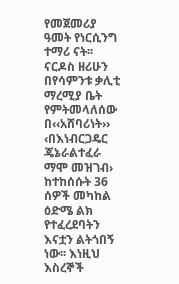የመጀመሪያ ዓመት የነርሲንግ ተማሪ ናት፡፡ ናርዶስ ዘሪሁን በየሳምንቱ ቃሊቲ ማረሚያ ቤት የምትመላለሰው በ‹‹አሸባሪነት›› ‹በእነብርጋዴር ጄኔራልተፈራ ማሞ መዝገብ› ከተከሰሱት 36 ሰዎች መካከል ዕድሜ ልክ የተፈረደባትን እናቷን ልትጎበኝ ነው፡፡ እነዚህ እስረኞች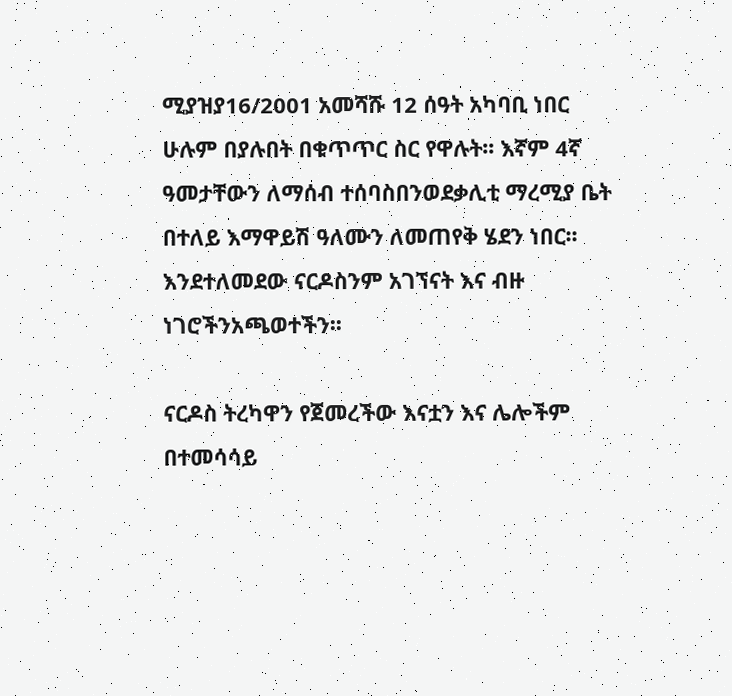ሚያዝያ16/2001 አመሻሹ 12 ሰዓት አካባቢ ነበር ሁሉም በያሉበት በቁጥጥር ስር የዋሉት፡፡ እኛም 4ኛ ዓመታቸውን ለማሰብ ተሰባስበንወደቃሊቲ ማረሚያ ቤት በተለይ እማዋይሽ ዓለሙን ለመጠየቅ ሄደን ነበር፡፡ እንደተለመደው ናርዶስንም አገኘናት እና ብዙ ነገሮችንአጫወተችን፡፡

ናርዶስ ትረካዋን የጀመረችው እናቷን እና ሌሎችም በተመሳሳይ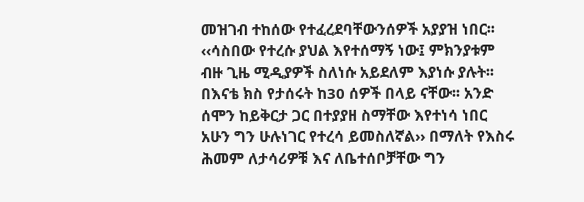መዝገብ ተከሰው የተፈረደባቸውንሰዎች አያያዝ ነበር፡፡ ‹‹ሳስበው የተረሱ ያህል እየተሰማኝ ነው፤ ምክንያቱም ብዙ ጊዜ ሚዲያዎች ስለነሱ አይደለም እያነሱ ያሉት፡፡በእናቴ ክስ የታሰሩት ከ30 ሰዎች በላይ ናቸው፡፡ አንድ ሰሞን ከይቅርታ ጋር በተያያዘ ስማቸው እየተነሳ ነበር አሁን ግን ሁሉነገር የተረሳ ይመስለኛል›› በማለት የእስሩ ሕመም ለታሳሪዎቹ እና ለቤተሰቦቻቸው ግን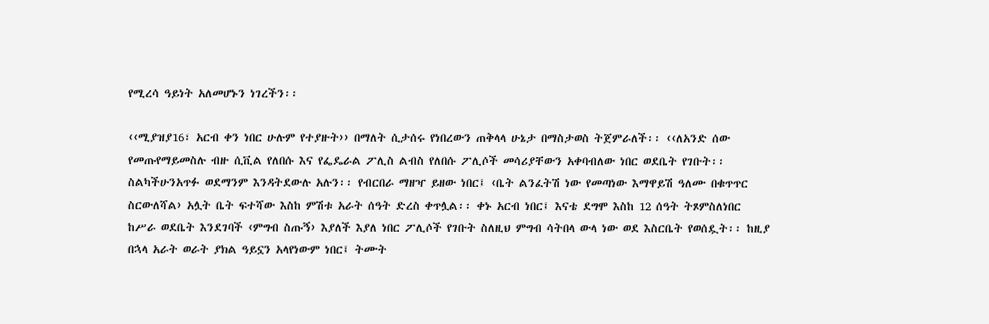የሚረሳ ዓይነት አለመሆኑን ነገረችን፡፡

‹‹ሚያዝያ16፣ አርብ ቀን ነበር ሁሉም የተያዙት›› በማለት ሲታሰሩ የነበረውን ጠቅላላ ሁኔታ በማስታወስ ትጀምራለች፡፡ ‹‹ለአንድ ሰው የመጡየማይመስሉ ብዙ ሲቪል የለበሱ እና የፌዴራል ፖሊስ ልብስ የለበሱ ፖሊሶች መሳሪያቸውን አቀባብለው ነበር ወደቤት የገቡት፡፡ ስልካችሁንአጥፉ ወደማንም እንዳትደውሉ አሉን፡፡ የብርበራ ማዘዣ ይዘው ነበር፤ ‹ቤት ልንፈትሽ ነው የመጣነው እማዋይሽ ዓለሙ በቁጥጥር ስርውለሻል› አሏት ቤት ፍተሻው እስከ ምሽቱ አራት ሰዓት ድረስ ቀጥሏል፡፡ ቀኑ አርብ ነበር፤ እናቴ ደግሞ እስከ 12 ሰዓት ትጾምስለነበር ከሥራ ወደቤት እንደገባች ‹ምግብ ስጡኝ› እያለች እያለ ነበር ፖሊሶች የገቡት ስለዚህ ምግብ ሳትበላ ውላ ነው ወደ እስርቤት የወሰዷት፡፡ ከዚያ በኋላ አራት ወራት ያክል ዓይኗን አላየነውም ነበር፤ ትሙት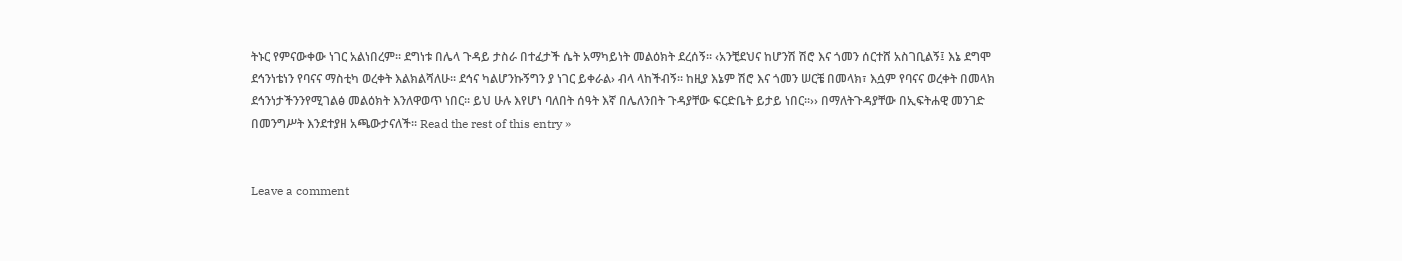ትኑር የምናውቀው ነገር አልነበረም፡፡ ደግነቱ በሌላ ጉዳይ ታስራ በተፈታች ሴት አማካይነት መልዕክት ደረሰኝ፡፡ ‹አንቺደህና ከሆንሽ ሽሮ እና ጎመን ሰርተሸ አስገቢልኝ፤ እኔ ደግሞ ደኅንነቴነን የባናና ማስቲካ ወረቀት እልክልሻለሁ፡፡ ደኅና ካልሆንኩኝግን ያ ነገር ይቀራል› ብላ ላከችብኝ፡፡ ከዚያ እኔም ሽሮ እና ጎመን ሠርቼ በመላክ፣ እሷም የባናና ወረቀት በመላክ ደኅንነታችንንየሚገልፅ መልዕክት እንለዋወጥ ነበር፡፡ ይህ ሁሉ እየሆነ ባለበት ሰዓት እኛ በሌለንበት ጉዳያቸው ፍርድቤት ይታይ ነበር፡፡›› በማለትጉዳያቸው በኢፍትሐዊ መንገድ በመንግሥት እንደተያዘ አጫውታናለች፡፡ Read the rest of this entry »


Leave a comment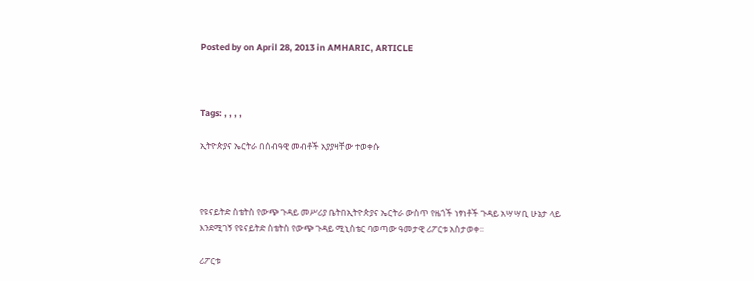Posted by on April 28, 2013 in AMHARIC, ARTICLE



Tags: , , , ,

ኢትዮጵያና ኤርትራ በሰብዓዊ መብቶች አያያዛቸው ተወቀሱ



የዩናይትድ ስቴትስ የውጭ ጉዳይ መሥሪያ ቤትበኢትዮጵያና ኤርትራ ውስጥ የዜጎች ነፃነቶች ጉዳይ አሣሣቢ ሁኔታ ላይ እንደሚገኝ የዩናይትድ ስቴትስ የውጭ ጉዳይ ሚኒስቴር ባወጣው ዓመታዊ ሪፖርቱ አስታወቀ፡፡

ሪፖርቱ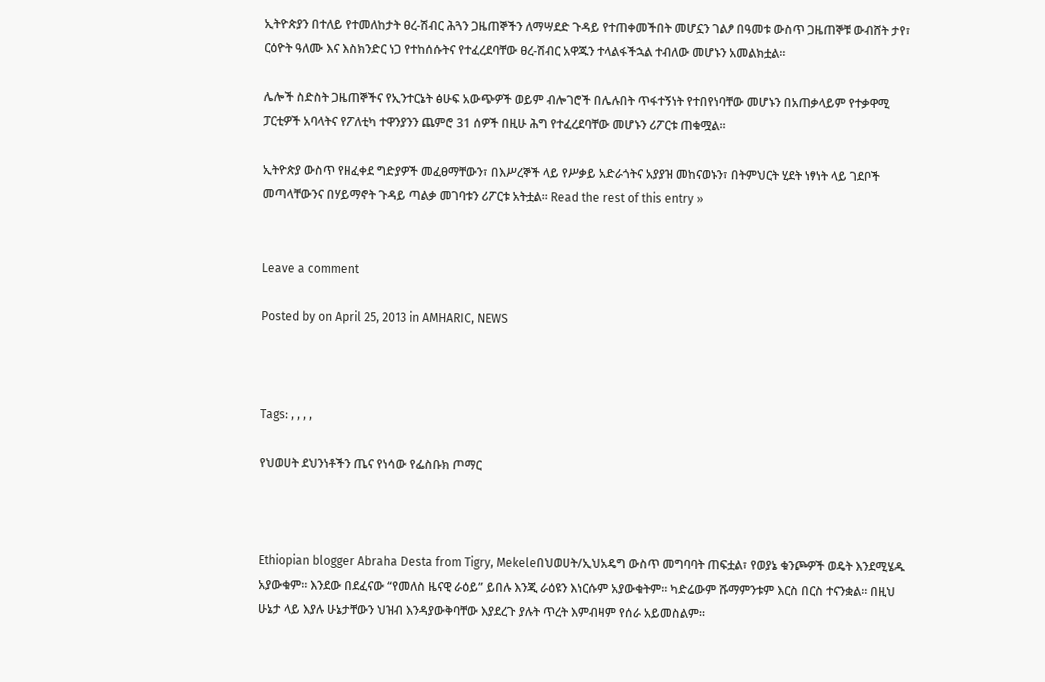ኢትዮጵያን በተለይ የተመለከታት ፀረ-ሽብር ሕጓን ጋዜጠኞችን ለማሣደድ ጉዳይ የተጠቀመችበት መሆኗን ገልፆ በዓመቱ ውስጥ ጋዜጠኞቹ ውብሸት ታየ፣ ርዕዮት ዓለሙ እና እስክንድር ነጋ የተከሰሱትና የተፈረደባቸው ፀረ-ሽብር አዋጁን ተላልፋችኋል ተብለው መሆኑን አመልክቷል፡፡

ሌሎች ስድስት ጋዜጠኞችና የኢንተርኔት ፅሁፍ አውጭዎች ወይም ብሎገሮች በሌሉበት ጥፋተኝነት የተበየነባቸው መሆኑን በአጠቃላይም የተቃዋሚ ፓርቲዎች አባላትና የፖለቲካ ተዋንያንን ጨምሮ 31 ሰዎች በዚሁ ሕግ የተፈረደባቸው መሆኑን ሪፖርቱ ጠቁሟል፡፡

ኢትዮጵያ ውስጥ የዘፈቀደ ግድያዎች መፈፀማቸውን፣ በእሥረኞች ላይ የሥቃይ አድራጎትና አያያዝ መከናወኑን፣ በትምህርት ሂደት ነፃነት ላይ ገደቦች መጣላቸውንና በሃይማኖት ጉዳይ ጣልቃ መገባቱን ሪፖርቱ አትቷል፡፡ Read the rest of this entry »


Leave a comment

Posted by on April 25, 2013 in AMHARIC, NEWS



Tags: , , , ,

የህወሀት ደህንነቶችን ጤና የነሳው የፌስቡክ ጦማር



Ethiopian blogger Abraha Desta from Tigry, Mekeleበህወሀት/ኢህአዴግ ውስጥ መግባባት ጠፍቷል፣ የወያኔ ቁንጮዎች ወዴት እንደሚሄዱ አያውቁም። እንደው በደፈናው “የመለስ ዜናዊ ራዕይ” ይበሉ እንጂ ራዕዩን እነርሱም አያውቁትም። ካድሬውም ሹማምንቱም እርስ በርስ ተናንቋል። በዚህ ሁኔታ ላይ እያሉ ሁኔታቸውን ህዝብ እንዳያውቅባቸው እያደረጉ ያሉት ጥረት እምብዛም የሰራ አይመስልም።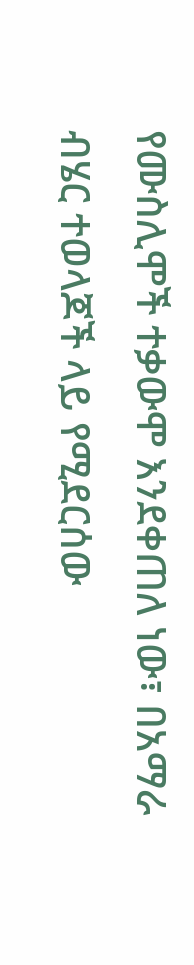የሙስሊሞች ተቃውሞ እንደቀጠለ ነው፣ በአማራ ብሄር ተወላጆች ላይ የሚደርሰው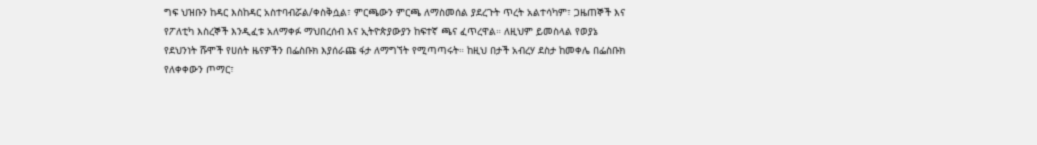ግፍ ህዝቡን ከዳር እስከዳር አስተባብሯል/ቀስቅሷል፣ ምርጫውን ምርጫ ለማስመሰል ያደረጉት ጥረት አልተሳካም፣ ጋዜጠኞች እና የፖለቲካ እስረኞች እንዲፈቱ አለማቀፉ ማህበረሰብ እና ኢትዮጵያውያን ከፍተኛ ጫና ፈጥረዋል። ለዚህም ይመስላል የወያኔ የደህንነት ሹሞች የሀሰት ዜናዎችን በፌስቡክ እያሰራጩ ፋታ ለማግኘት የሚጣጣሩት። ከዚህ በታች አብረሃ ደስታ ከመቀሌ በፌስቡክ የለቀቀውን ጦማር፣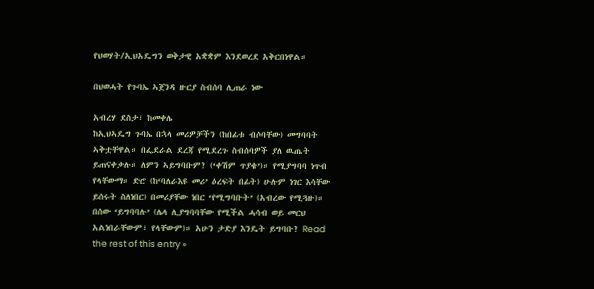የህወሃት/ኢህአዴግን ወቅታዊ አቋቋም እንደወረደ አቅርበነዋል።

በህወሓት የጉባኤ ኣጀንዳ ዙርያ ስብሰባ ሊጠራ ነው

አብረሃ ደስታ፣ ከመቀሌ
ከኢህኣዴግ ጉባኤ በኋላ መሪዎቻችን (ከበፊቱ ብሶባቸው) መግባባት ኣቅቷቸዋል። በፌደራል ደረጃ የሚደረጉ ስብሰባዎች ያለ ዉጤት ይጠናቀቃሉ። ለምን ኣይግባቡም? (‘ቀሽም ጥያቄ’)። የሚያግባባ ነጥብ የላቸውማ። ድሮ (ከ‘ባለራእዩ መሪ’ ዕረፍት በፊት) ሁሉም ነገር እሳቸው ይሰሩት ስለነበር) በመሪያቸው ነበር ‘የሚግባቡት’ (አብረው የሚጓዙ)። በሰው ‘ይግባባሉ’ (ሌላ ሊያግባባቸው የሚችል ሓሳብ ወይ መርህ አልነበራቸውም፣ የላቸውም)። አሁን ታድያ እንዴት ይግባቡ? Read the rest of this entry »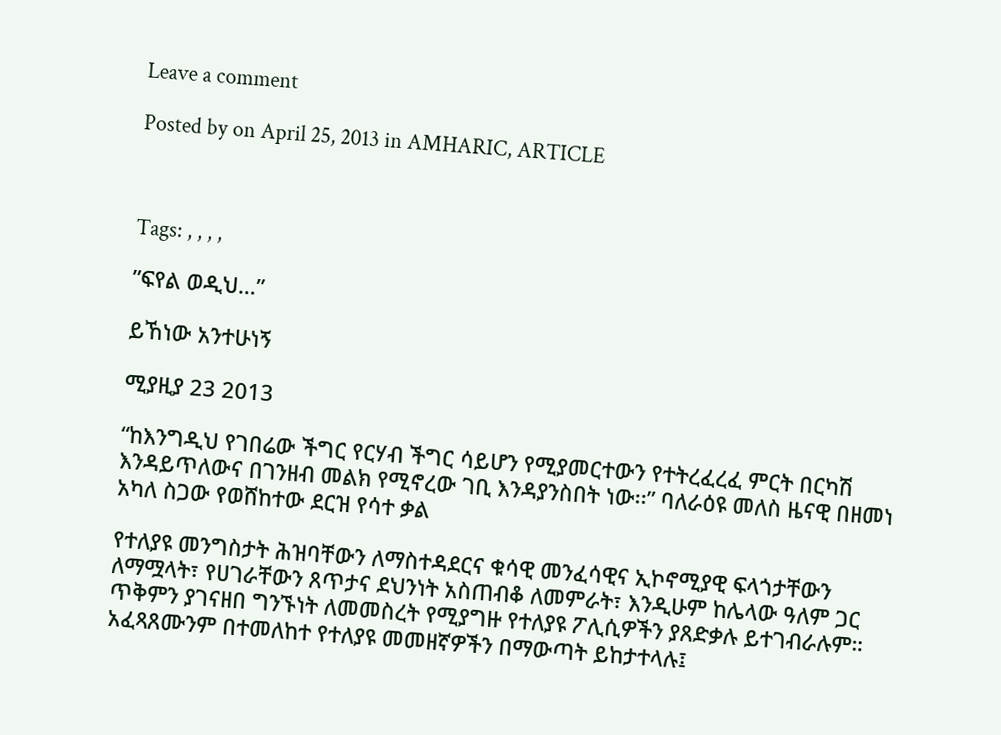Leave a comment

Posted by on April 25, 2013 in AMHARIC, ARTICLE



Tags: , , , ,

”ፍየል ወዲህ…”

ይኸነው አንተሁነኝ

ሚያዚያ 23 2013

“ከእንግዲህ የገበሬው ችግር የርሃብ ችግር ሳይሆን የሚያመርተውን የተትረፈረፈ ምርት በርካሽ እንዳይጥለውና በገንዘብ መልክ የሚኖረው ገቢ እንዳያንስበት ነው፡፡” ባለራዕዩ መለስ ዜናዊ በዘመነ አካለ ስጋው የወሸከተው ደርዝ የሳተ ቃል

የተለያዩ መንግስታት ሕዝባቸውን ለማስተዳደርና ቁሳዊ መንፈሳዊና ኢኮኖሚያዊ ፍላጎታቸውን ለማሟላት፣ የሀገራቸውን ጸጥታና ደህንነት አስጠብቆ ለመምራት፣ እንዲሁም ከሌላው ዓለም ጋር ጥቅምን ያገናዘበ ግንኙነት ለመመስረት የሚያግዙ የተለያዩ ፖሊሲዎችን ያጸድቃሉ ይተገብራሉም። አፈጻጸሙንም በተመለከተ የተለያዩ መመዘኛዎችን በማውጣት ይከታተላሉ፤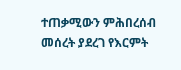ተጠቃሚውን ምሕበረሰብ መሰረት ያደረገ የእርምት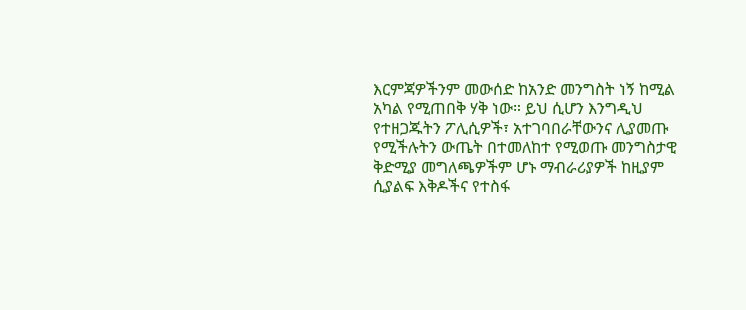እርምጃዎችንም መውሰድ ከአንድ መንግስት ነኝ ከሚል አካል የሚጠበቅ ሃቅ ነው። ይህ ሲሆን እንግዲህ የተዘጋጁትን ፖሊሲዎች፣ አተገባበራቸውንና ሊያመጡ የሚችሉትን ውጤት በተመለከተ የሚወጡ መንግስታዊ ቅድሚያ መግለጫዎችም ሆኑ ማብራሪያዎች ከዚያም ሲያልፍ እቅዶችና የተስፋ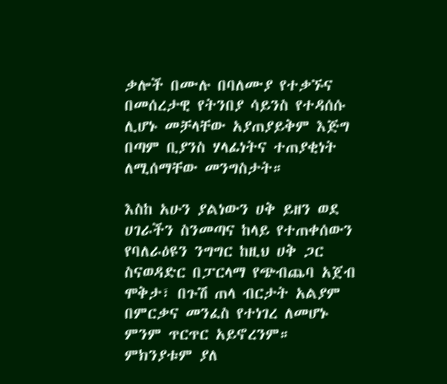ቃሎች በሙሉ በባለሙያ የተቃኙና በመሰረታዊ የትንበያ ሳይንስ የተዳሰሱ ሊሆኑ መቻላቸው አያጠያይቅም እጅግ በጣም ቢያንስ ሃላፊነትና ተጠያቂነት ለሚሰማቸው መንግስታት።

እስከ አሁን ያልነውን ሀቅ ይዘን ወደ ሀገራችን ስንመጣና ከላይ የተጠቀሰውን የባለራዕዩን ንግግር ከዚህ ሀቅ ጋር ስናወዳድር በፓርላማ የጭብጨባ አጀብ ሞቅታ፣ በጉሽ ጠላ ብርታት አልያም በምርቃና መንፈስ የተነገረ ለመሆኑ ምንም ጥርጥር አይኖረንም። ምክንያቱም ያለ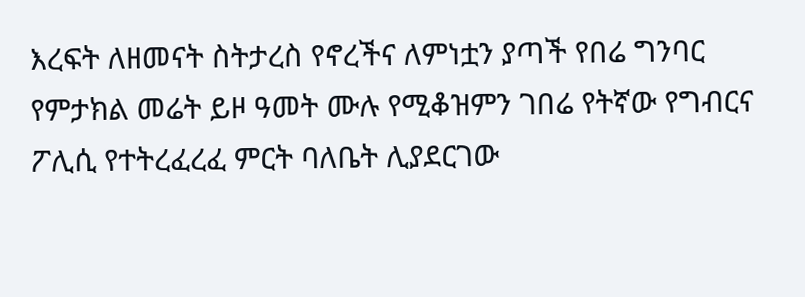እረፍት ለዘመናት ስትታረስ የኖረችና ለምነቷን ያጣች የበሬ ግንባር የምታክል መሬት ይዞ ዓመት ሙሉ የሚቆዝምን ገበሬ የትኛው የግብርና ፖሊሲ የተትረፈረፈ ምርት ባለቤት ሊያደርገው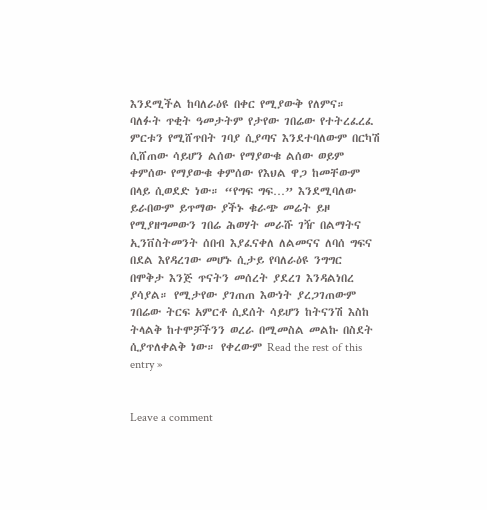እንደሚችል ከባለራዕዩ በቀር የሚያውቅ የለምና። ባለፉት ጥቂት ዓመታትም የታየው ገበሬው የተትረፈረፈ ምርቱን የሚሸጥበት ገባያ ሲያጣና እንደተባለውም በርካሽ ሲሸጠው ሳይሆን ልሰው የማያውቁ ልሰው ወይም ቀምሰው የማያውቁ ቀምሰው የእህል ዋጋ ከመቸውም በላይ ሲወደድ ነው። “የግፍ ግፍ…” እንደሚባለው ይራበውም ይጥማው ያችኑ ቁራጭ መሬት ይዞ የሚያዘግመውን ገበሬ ሕወሃት መራሹ ገዥ በልማትና ኢንቨስትመንት ሰበብ እያፈናቀለ ለልመናና ለባሰ ግፍና በደል እየዳረገው መሆኑ ሲታይ የባለራዕዩ ንግግር በሞቅታ እንጅ ጥናትን መሰረት ያደረገ እንዳልነበረ ያሳያል። የሚታየው ያገጠጠ እውነት ያረጋገጠውም ገበሬው ትርፍ አምርቶ ሲደሰት ሳይሆን ከትናንሽ እስከ ትላልቅ ከተሞቻችንን ወረራ በሚመስል መልኩ በስደት ሲያጥለቀልቅ ነው። የቀረውም Read the rest of this entry »


Leave a comment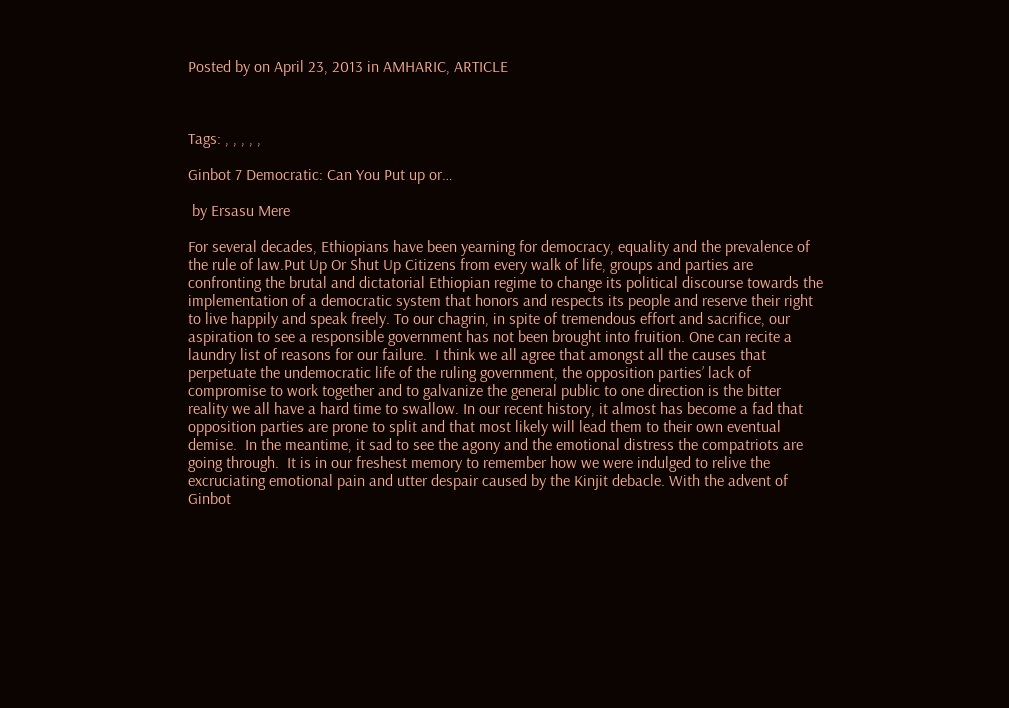Posted by on April 23, 2013 in AMHARIC, ARTICLE



Tags: , , , , ,

Ginbot 7 Democratic: Can You Put up or…

 by Ersasu Mere

For several decades, Ethiopians have been yearning for democracy, equality and the prevalence of the rule of law.Put Up Or Shut Up Citizens from every walk of life, groups and parties are confronting the brutal and dictatorial Ethiopian regime to change its political discourse towards the implementation of a democratic system that honors and respects its people and reserve their right to live happily and speak freely. To our chagrin, in spite of tremendous effort and sacrifice, our aspiration to see a responsible government has not been brought into fruition. One can recite a laundry list of reasons for our failure.  I think we all agree that amongst all the causes that perpetuate the undemocratic life of the ruling government, the opposition parties’ lack of compromise to work together and to galvanize the general public to one direction is the bitter reality we all have a hard time to swallow. In our recent history, it almost has become a fad that opposition parties are prone to split and that most likely will lead them to their own eventual demise.  In the meantime, it sad to see the agony and the emotional distress the compatriots are going through.  It is in our freshest memory to remember how we were indulged to relive the excruciating emotional pain and utter despair caused by the Kinjit debacle. With the advent of Ginbot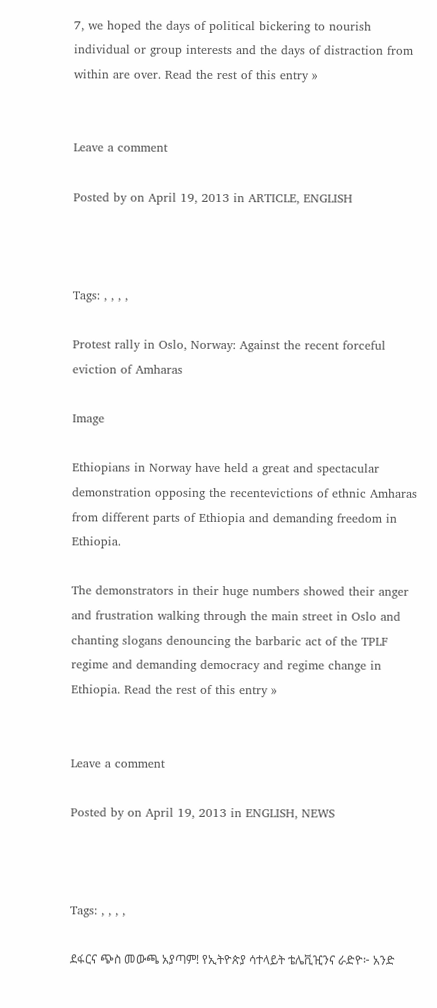7, we hoped the days of political bickering to nourish individual or group interests and the days of distraction from within are over. Read the rest of this entry »


Leave a comment

Posted by on April 19, 2013 in ARTICLE, ENGLISH



Tags: , , , ,

Protest rally in Oslo, Norway: Against the recent forceful eviction of Amharas

Image

Ethiopians in Norway have held a great and spectacular demonstration opposing the recentevictions of ethnic Amharas from different parts of Ethiopia and demanding freedom in Ethiopia.

The demonstrators in their huge numbers showed their anger and frustration walking through the main street in Oslo and chanting slogans denouncing the barbaric act of the TPLF regime and demanding democracy and regime change in Ethiopia. Read the rest of this entry »


Leave a comment

Posted by on April 19, 2013 in ENGLISH, NEWS



Tags: , , , ,

ደፋርና ጭስ መውጫ አያጣም! የኢትዮጵያ ሳተላይት ቴሌቪዢንና ራድዮ፦ አንድ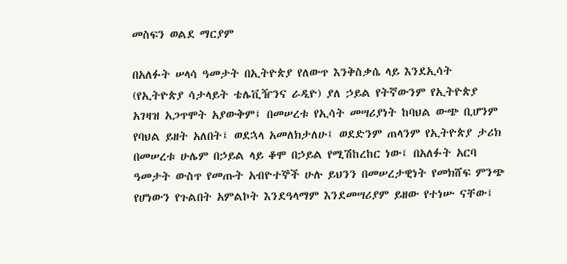መስፍን ወልደ ማርያም

በአለፉት ሠላሳ ዓመታት በኢትዮጵያ የለውጥ እንቅስቃሴ ላይ እንደኢሳት (የኢትዮጵያ ሳታላይት ቴሌቪዥንና ራዲዮ) ያለ ኃይል የትኛውንም የኢትዮጵያ አገዛዝ አጋጥሞት አያውቅም፤ በመሠረቱ የኢሳት መሣሪያነት ከባህል ውጭ ቢሆንም የባህል ይዘት አለበት፤ ወደኋላ አመለክታለሁ፤ ወደድንም ጠላንም የኢትዮጵያ ታሪክ በመሠረቱ ሁሌም በኃይል ላይ ቆሞ በኃይል የሚሽከረከር ነው፤ በአለፉት አርባ ዓመታት ውስጥ የመጡት አብዮተኞች ሁሉ ይህንን በመሠረታዊነት የመክሸፍ ምንጭ የሆነውን የጉልበት አምልኮት እንደዓላማም እንደመሣሪያም ይዘው የተነሡ ናቸው፤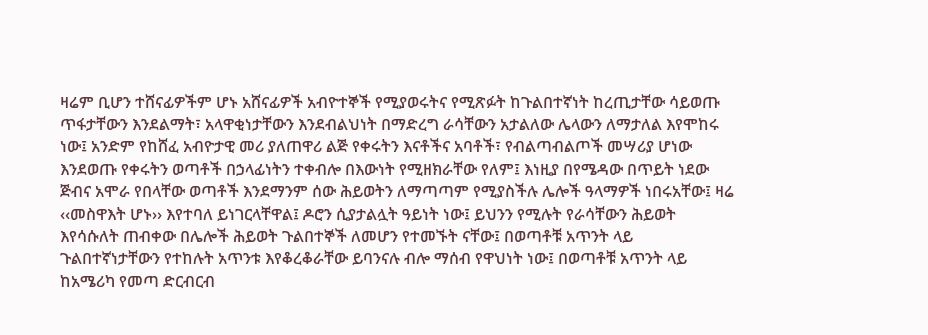ዛሬም ቢሆን ተሸናፊዎችም ሆኑ አሸናፊዎች አብዮተኞች የሚያወሩትና የሚጽፉት ከጉልበተኛነት ከረጢታቸው ሳይወጡ ጥፋታቸውን እንደልማት፣ አላዋቂነታቸውን እንደብልህነት በማድረግ ራሳቸውን አታልለው ሌላውን ለማታለል እየሞከሩ ነው፤ አንድም የከሸፈ አብዮታዊ መሪ ያለጠዋሪ ልጅ የቀሩትን እናቶችና አባቶች፣ የብልጣብልጦች መሣሪያ ሆነው እንደወጡ የቀሩትን ወጣቶች በኃላፊነትን ተቀብሎ በእውነት የሚዘክራቸው የለም፤ እነዚያ በየሜዳው በጥይት ነደው ጅብና አሞራ የበላቸው ወጣቶች እንደማንም ሰው ሕይወትን ለማጣጣም የሚያስችሉ ሌሎች ዓላማዎች ነበሩአቸው፤ ዛሬ ‹‹መስዋእት ሆኑ›› እየተባለ ይነገርላቸዋል፤ ዶሮን ሲያታልሏት ዓይነት ነው፤ ይህንን የሚሉት የራሳቸውን ሕይወት እየሳሱለት ጠብቀው በሌሎች ሕይወት ጉልበተኞች ለመሆን የተመኙት ናቸው፤ በወጣቶቹ አጥንት ላይ ጉልበተኛነታቸውን የተከሉት አጥንቱ እየቆረቆራቸው ይባንናሉ ብሎ ማሰብ የዋህነት ነው፤ በወጣቶቹ አጥንት ላይ ከአሜሪካ የመጣ ድርብርብ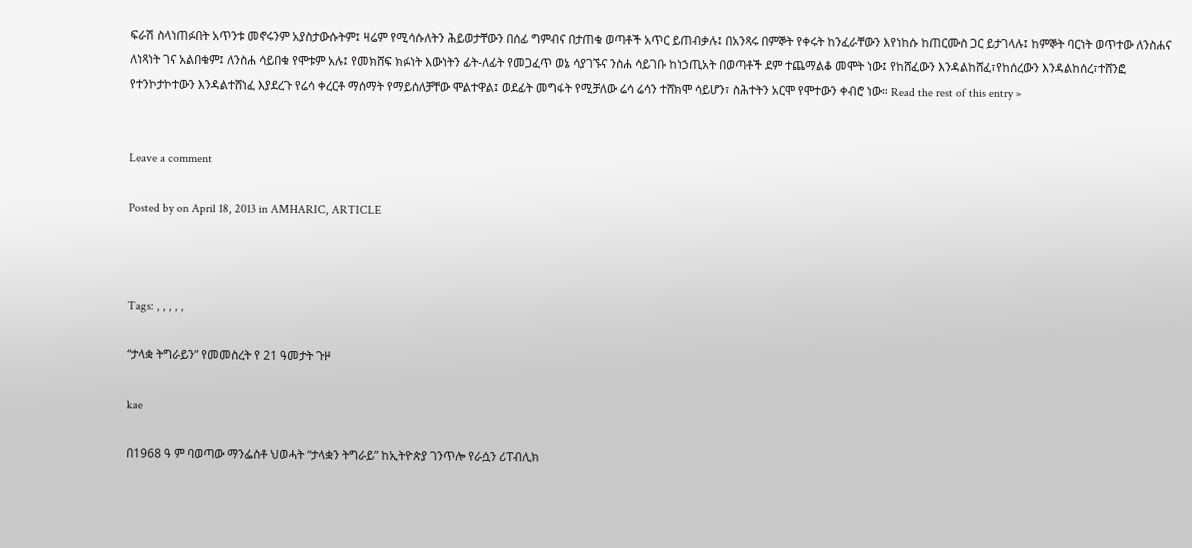ፍራሽ ስላነጠፉበት አጥንቱ መኖሩንም አያስታውሱትም፤ ዛሬም የሚሳሱለትን ሕይወታቸውን በሰፊ ግምብና በታጠቁ ወጣቶች አጥር ይጠብቃሉ፤ በአንጻሩ በምኞት የቀሩት ከንፈራቸውን እየነከሱ ከጠርሙስ ጋር ይታገላሉ፤ ከምኞት ባርነት ወጥተው ለንስሐና ለነጻነት ገና አልበቁም፤ ለንስሐ ሳይበቁ የሞቱም አሉ፤ የመክሸፍ ክፉነት እውነትን ፊት-ለፊት የመጋፈጥ ወኔ ሳያገኙና ንስሐ ሳይገቡ ከነኃጢአት በወጣቶች ደም ተጨማልቆ መሞት ነው፤ የከሸፈውን እንዳልከሸፈ፣የከሰረውን እንዳልከሰረ፣ተሸንፎ የተንኮታኮተውን እንዳልተሸነፈ እያደረጉ የሬሳ ቀረርቶ ማሰማት የማይሰለቻቸው ሞልተዋል፤ ወደፊት መግፋት የሚቻለው ሬሳ ሬሳን ተሸክሞ ሳይሆን፣ ስሕተትን አርሞ የሞተውን ቀብሮ ነው። Read the rest of this entry »


Leave a comment

Posted by on April 18, 2013 in AMHARIC, ARTICLE



Tags: , , , , ,

“ታላቋ ትግራይን” የመመስረት የ 21 ዓመታት ጉዞ

kae

በ1968 ዓ ም ባወጣው ማንፌስቶ ህወሓት “ታላቋን ትግራይ” ከኢትዮጵያ ገንጥሎ የራሷን ሪፐብሊክ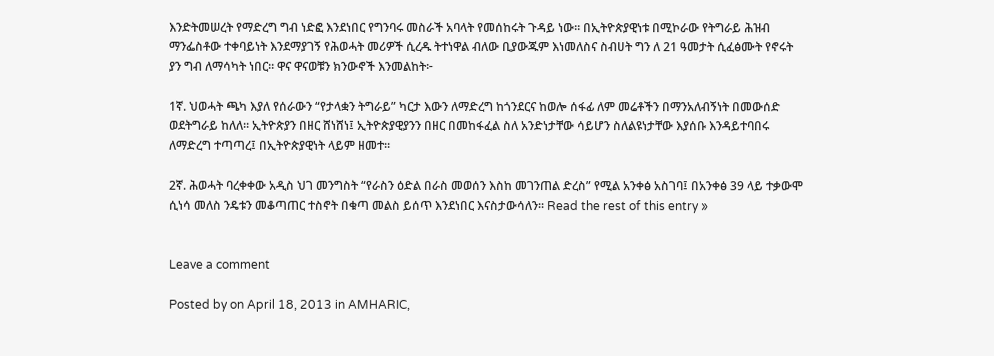እንድትመሠረት የማድረግ ግብ ነድፎ እንደነበር የግንባሩ መስራች አባላት የመሰከሩት ጉዳይ ነው። በኢትዮጵያዊነቱ በሚኮራው የትግራይ ሕዝብ ማንፌስቶው ተቀባይነት እንደማያገኝ የሕወሓት መሪዎች ሲረዱ ትተነዋል ብለው ቢያውጁም እነመለስና ስብሀት ግን ለ 21 ዓመታት ሲፈፅሙት የኖሩት ያን ግብ ለማሳካት ነበር። ዋና ዋናወቹን ክንውኖች እንመልከት፦

1ኛ. ህወሓት ጫካ እያለ የሰራውን “የታላቋን ትግራይ” ካርታ እውን ለማድረግ ከጎንደርና ከወሎ ሰፋፊ ለም መሬቶችን በማንአለብኝነት በመውሰድ ወደትግራይ ከለለ። ኢትዮጵያን በዘር ሸነሸነ፤ ኢትዮጵያዊያንን በዘር በመከፋፈል ስለ አንድነታቸው ሳይሆን ስለልዩነታቸው እያሰቡ እንዳይተባበሩ ለማድረግ ተጣጣረ፤ በኢትዮጵያዊነት ላይም ዘመተ።

2ኛ. ሕወሓት ባረቀቀው አዲስ ህገ መንግስት “የራስን ዕድል በራስ መወሰን እስከ መገንጠል ድረስ” የሚል አንቀፅ አስገባ፤ በአንቀፅ 39 ላይ ተቃውሞ ሲነሳ መለስ ንዴቱን መቆጣጠር ተስኖት በቁጣ መልስ ይሰጥ እንደነበር እናስታውሳለን። Read the rest of this entry »


Leave a comment

Posted by on April 18, 2013 in AMHARIC,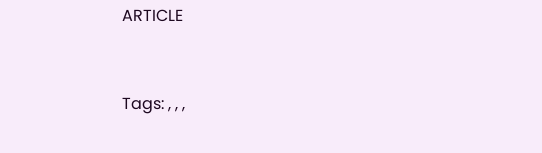ARTICLE



Tags: , , ,